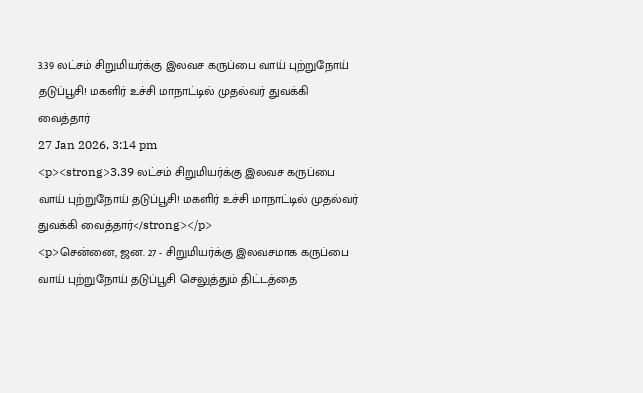3.39 லட்சம் சிறுமியர்க்கு இலவச கருப்பை வாய் புற்றுநோய் தடுப்பூசி! மகளிர் உச்சி மாநாட்டில் முதல்வர் துவக்கி வைத்தார்
27 Jan 2026, 3:14 pm
<p><strong>3.39 லட்சம் சிறுமியர்க்கு இலவச கருப்பை வாய் புற்றுநோய் தடுப்பூசி! மகளிர் உச்சி மாநாட்டில் முதல்வர் துவக்கி வைத்தார்</strong></p>
<p>சென்னை, ஜன. 27 - சிறுமியர்க்கு இலவசமாக கருப்பை வாய் புற்றுநோய் தடுப்பூசி செலுத்தும் திட்டத்தை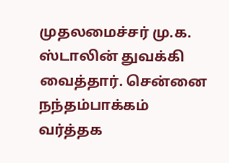முதலமைச்சர் மு.க. ஸ்டாலின் துவக்கி வைத்தார். சென்னை நந்தம்பாக்கம் வர்த்தக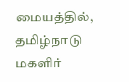மையத்தில், தமிழ்நாடு மகளிர்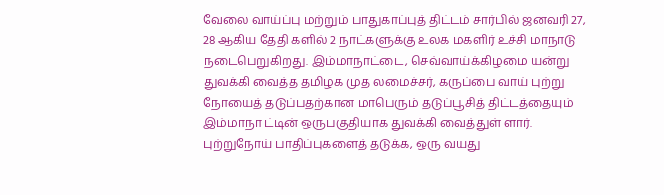வேலை வாய்ப்பு மற்றும் பாதுகாப்புத் திட்டம் சார்பில் ஜனவரி 27, 28 ஆகிய தேதி களில் 2 நாட்களுக்கு உலக மகளிர் உச்சி மாநாடு நடைபெறுகிறது. இம்மாநாட்டை, செவ்வாய்க்கிழமை யன்று துவக்கி வைத்த தமிழக முத லமைச்சர், கருப்பை வாய் புற்று நோயைத் தடுப்பதற்கான மாபெரும் தடுப்பூசித் திட்டத்தையும் இம்மாநா ட்டின் ஒருபகுதியாக துவக்கி வைத்துள் ளார். புற்றுநோய் பாதிப்புகளைத் தடுக்க, ஒரு வயது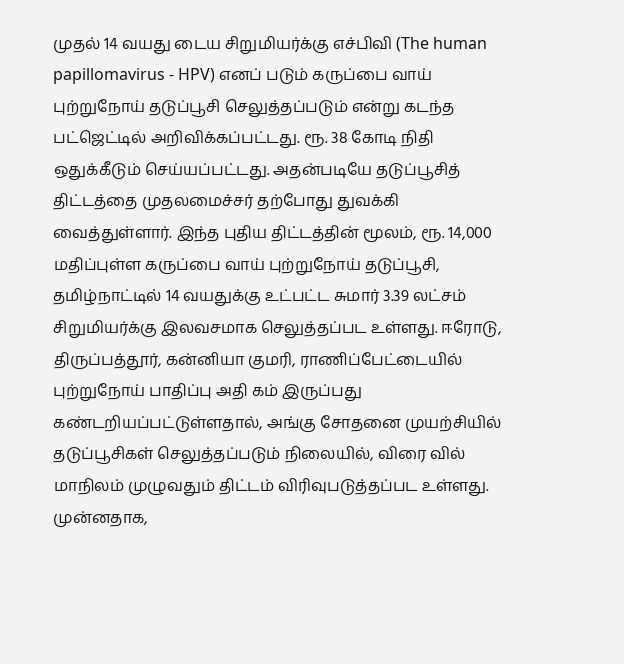முதல் 14 வயது டைய சிறுமியர்க்கு எச்பிவி (The human papillomavirus - HPV) எனப் படும் கருப்பை வாய் புற்றுநோய் தடுப்பூசி செலுத்தப்படும் என்று கடந்த பட்ஜெட்டில் அறிவிக்கப்பட்டது. ரூ. 38 கோடி நிதி ஒதுக்கீடும் செய்யப்பட்டது. அதன்படியே தடுப்பூசித் திட்டத்தை முதலமைச்சர் தற்போது துவக்கி வைத்துள்ளார். இந்த புதிய திட்டத்தின் மூலம், ரூ. 14,000 மதிப்புள்ள கருப்பை வாய் புற்றுநோய் தடுப்பூசி, தமிழ்நாட்டில் 14 வயதுக்கு உட்பட்ட சுமார் 3.39 லட்சம் சிறுமியர்க்கு இலவசமாக செலுத்தப்பட உள்ளது. ஈரோடு, திருப்பத்தூர், கன்னியா குமரி, ராணிப்பேட்டையில் புற்றுநோய் பாதிப்பு அதி கம் இருப்பது கண்டறியப்பட்டுள்ளதால், அங்கு சோதனை முயற்சியில் தடுப்பூசிகள் செலுத்தப்படும் நிலையில், விரை வில் மாநிலம் முழுவதும் திட்டம் விரிவுபடுத்தப்பட உள்ளது. முன்னதாக,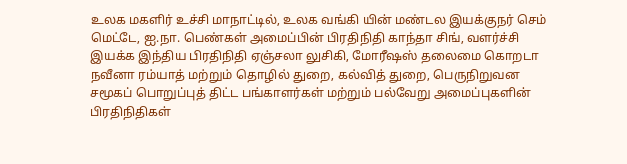உலக மகளிர் உச்சி மாநாட்டில், உலக வங்கி யின் மண்டல இயக்குநர் செம் மெட்டே, ஐ.நா. பெண்கள் அமைப்பின் பிரதிநிதி காந்தா சிங், வளர்ச்சி இயக்க இந்திய பிரதிநிதி ஏஞ்சலா லுசிகி, மோரீஷஸ் தலைமை கொறடா நவீனா ரம்யாத் மற்றும் தொழில் துறை, கல்வித் துறை, பெருநிறுவன சமூகப் பொறுப்புத் திட்ட பங்காளர்கள் மற்றும் பல்வேறு அமைப்புகளின் பிரதிநிதிகள்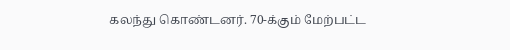கலந்து கொண்டனர். 70-க்கும் மேற்பட்ட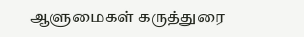ஆளுமைகள் கருத்துரை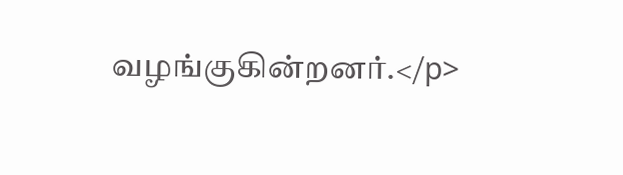வழங்குகின்றனர்.</p>